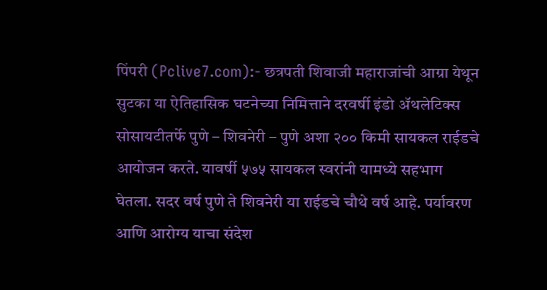पिंपरी (Pclive7.com):- छत्रपती शिवाजी महाराजांची आग्रा येथून सुटका या ऐतिहासिक घटनेच्या निमित्ताने दरवर्षी इंडो ॲथलेटिक्स सोसायटीतर्फे पुणे – शिवनेरी – पुणे अशा २०० किमी सायकल राईडचे आयोजन करते. यावर्षी ५७५ सायकल स्वरांनी यामध्ये सहभाग घेतला. सदर वर्ष पुणे ते शिवनेरी या राईडचे चौथे वर्ष आहे. पर्यावरण आणि आरोग्य याचा संदेश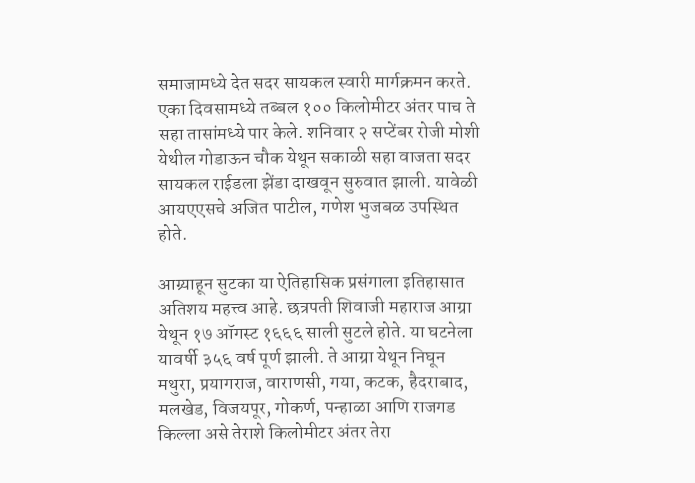समाजामध्ये देत सदर सायकल स्वारी मार्गक्रमन करते. एका दिवसामध्ये तब्बल १०० किलोमीटर अंतर पाच ते सहा तासांमध्ये पार केले. शनिवार २ सप्टेंबर रोजी मोशी येथील गोडाऊन चौक येथून सकाळी सहा वाजता सदर सायकल राईडला झेंडा दाखवून सुरुवात झाली. यावेळी आयएएसचे अजित पाटील, गणेश भुजबळ उपस्थित होते.

आग्र्याहून सुटका या ऐतिहासिक प्रसंगाला इतिहासात अतिशय महत्त्व आहे. छत्रपती शिवाजी महाराज आग्रा येथून १७ ऑगस्ट १६६६ साली सुटले होते. या घटनेला यावर्षी ३५६ वर्ष पूर्ण झाली. ते आग्रा येथून निघून मथुरा, प्रयागराज, वाराणसी, गया, कटक, हैदराबाद, मलखेड, विजयपूर, गोकर्ण, पन्हाळा आणि राजगड किल्ला असे तेराशे किलोमीटर अंतर तेरा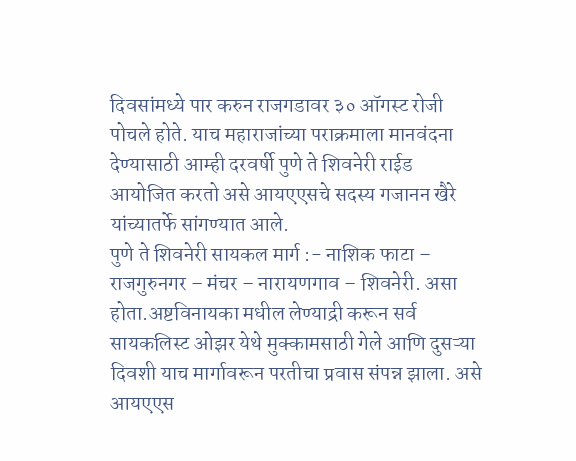दिवसांमध्ये पार करुन राजगडावर ३० ऑगस्ट रोजी पोचले होते. याच महाराजांच्या पराक्रमाला मानवंदना देण्यासाठी आम्ही दरवर्षी पुणे ते शिवनेरी राईड आयोजित करतो असे आयएएसचे सदस्य गजानन खैरे यांच्यातर्फे सांगण्यात आले.
पुणे ते शिवनेरी सायकल मार्ग :- नाशिक फाटा – राजगुरुनगर – मंचर – नारायणगाव – शिवनेरी. असा होता.अष्टविनायका मधील लेण्याद्री करून सर्व सायकलिस्ट ओझर येथे मुक्कामसाठी गेले आणि दुसऱ्या दिवशी याच मार्गावरून परतीचा प्रवास संपन्न झाला. असे आयएएस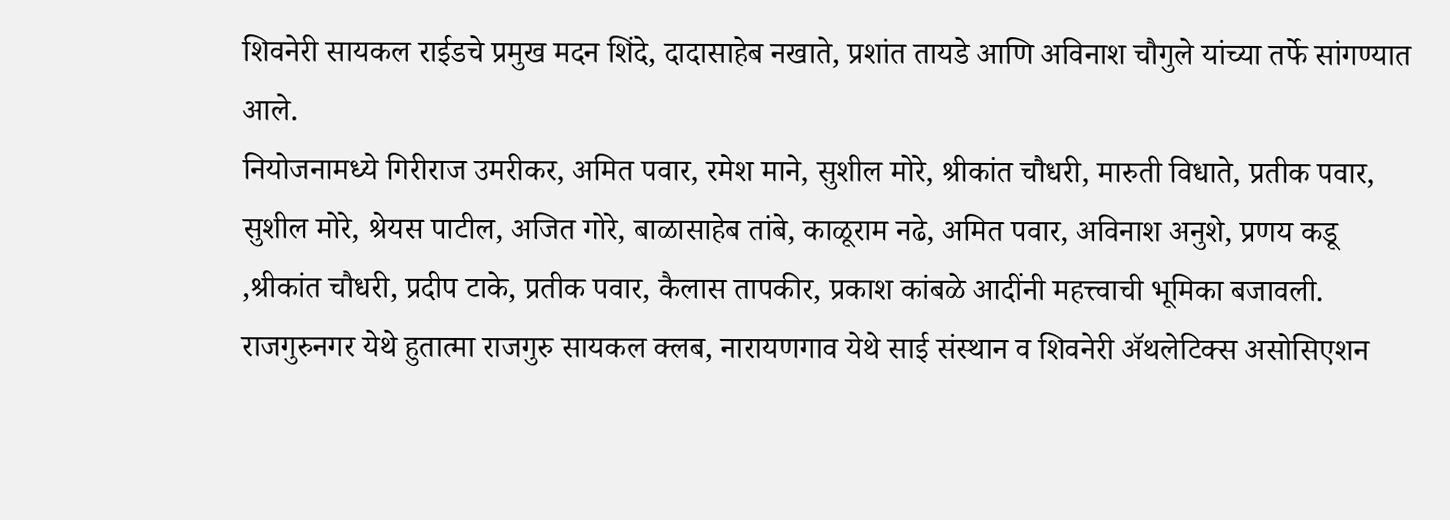शिवनेरी सायकल राईडचे प्रमुख मदन शिंदे, दादासाहेब नखाते, प्रशांत तायडे आणि अविनाश चौगुले यांच्या तर्फे सांगण्यात आले.
नियोजनामध्ये गिरीराज उमरीकर, अमित पवार, रमेश माने, सुशील मोरे, श्रीकांत चौधरी, मारुती विधाते, प्रतीक पवार, सुशील मोरे, श्रेयस पाटील, अजित गोरे, बाळासाहेब तांबे, काळूराम नढे, अमित पवार, अविनाश अनुशे, प्रणय कडू ,श्रीकांत चौधरी, प्रदीप टाके, प्रतीक पवार, कैलास तापकीर, प्रकाश कांबळे आदींनी महत्त्वाची भूमिका बजावली. राजगुरुनगर येथे हुतात्मा राजगुरु सायकल क्लब, नारायणगाव येथे साई संस्थान व शिवनेरी ॲथलेटिक्स असोसिएशन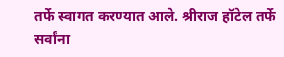तर्फे स्वागत करण्यात आले. श्रीराज हॉटेल तर्फे सर्वांना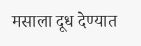मसाला दूध देण्यात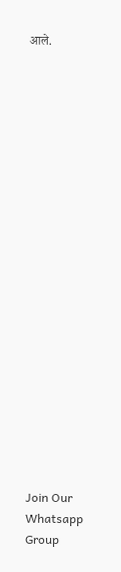आले.





















Join Our Whatsapp Group